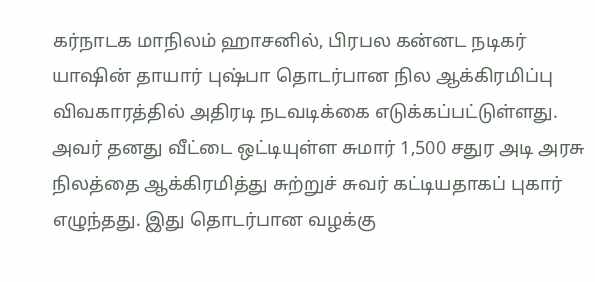கர்நாடக மாநிலம் ஹாசனில், பிரபல கன்னட நடிகர் யாஷின் தாயார் புஷ்பா தொடர்பான நில ஆக்கிரமிப்பு விவகாரத்தில் அதிரடி நடவடிக்கை எடுக்கப்பட்டுள்ளது. அவர் தனது வீட்டை ஒட்டியுள்ள சுமார் 1,500 சதுர அடி அரசு நிலத்தை ஆக்கிரமித்து சுற்றுச் சுவர் கட்டியதாகப் புகார் எழுந்தது. இது தொடர்பான வழக்கு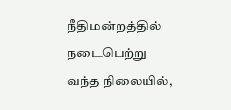நீதிமன்றத்தில் நடைபெற்று வந்த நிலையில்,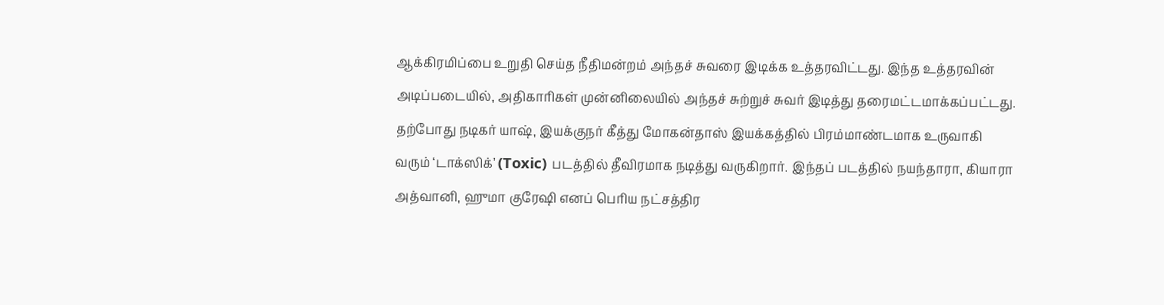ஆக்கிரமிப்பை உறுதி செய்த நீதிமன்றம் அந்தச் சுவரை இடிக்க உத்தரவிட்டது. இந்த உத்தரவின் அடிப்படையில், அதிகாரிகள் முன்னிலையில் அந்தச் சுற்றுச் சுவர் இடித்து தரைமட்டமாக்கப்பட்டது.
தற்போது நடிகர் யாஷ், இயக்குநர் கீத்து மோகன்தாஸ் இயக்கத்தில் பிரம்மாண்டமாக உருவாகி வரும் ‘டாக்ஸிக்’ (Toxic) படத்தில் தீவிரமாக நடித்து வருகிறார். இந்தப் படத்தில் நயந்தாரா, கியாரா அத்வானி, ஹுமா குரேஷி எனப் பெரிய நட்சத்திர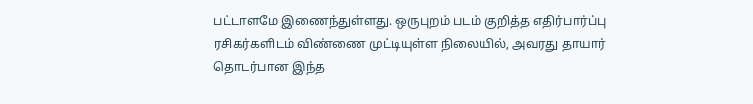பட்டாளமே இணைந்துள்ளது. ஒருபுறம் படம் குறித்த எதிர்பார்ப்பு ரசிகர்களிடம் விண்ணை முட்டியுள்ள நிலையில், அவரது தாயார் தொடர்பான இந்த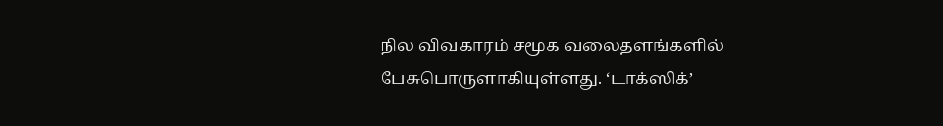நில விவகாரம் சமூக வலைதளங்களில் பேசுபொருளாகியுள்ளது. ‘டாக்ஸிக்’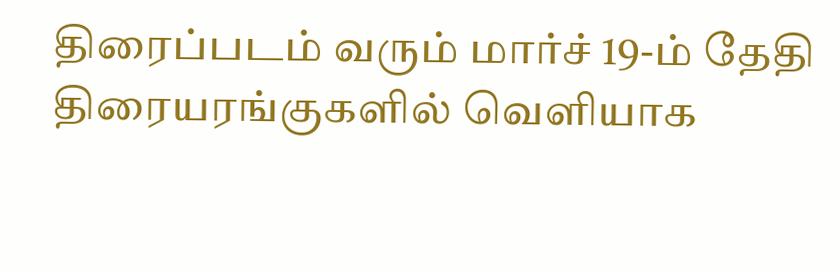திரைப்படம் வரும் மார்ச் 19-ம் தேதி திரையரங்குகளில் வெளியாக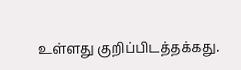உள்ளது குறிப்பிடத்தக்கது.